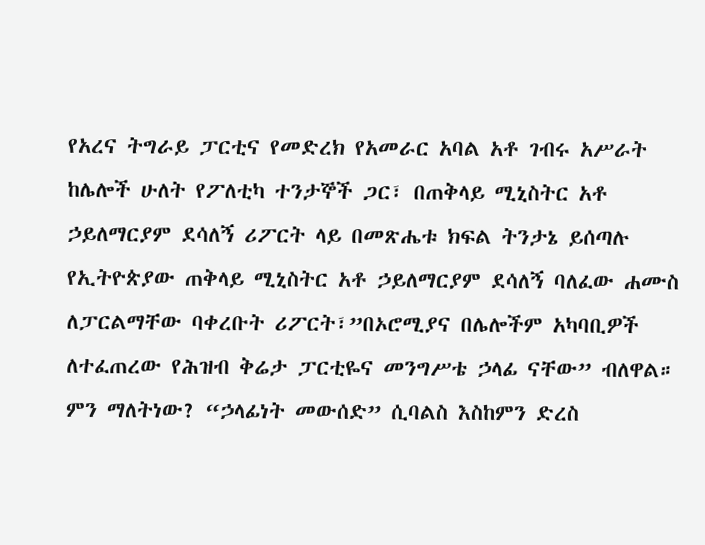የአረና ትግራይ ፓርቲና የመድረክ የአመራር አባል አቶ ገብሩ አሥራት ከሌሎች ሁለት የፖለቲካ ተንታኞች ጋር፣ በጠቅላይ ሚኒስትር አቶ ኃይለማርያም ደሳለኝ ሪፖርት ላይ በመጽሔቱ ክፍል ትንታኔ ይሰጣሉ የኢትዮጵያው ጠቅላይ ሚኒስትር አቶ ኃይለማርያም ደሳለኝ ባለፈው ሐሙስ ለፓርልማቸው ባቀረቡት ሪፖርት፣”በኦሮሚያና በሌሎችም አካባቢዎች ለተፈጠረው የሕዝብ ቅሬታ ፓርቲዬና መንግሥቴ ኃላፊ ናቸው” ብለዋል። ምን ማለትነው? “ኃላፊነት መውሰድ” ሲባልስ እስከምን ድረስ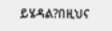ይሄዳል?በዚህና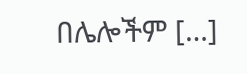በሌሎችም […]